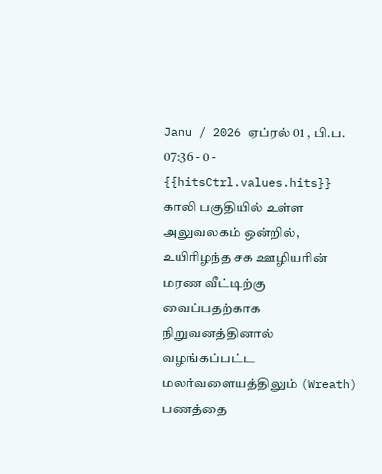Janu / 2026 ஏப்ரல் 01 , பி.ப. 07:36 - 0 - {{hitsCtrl.values.hits}}
காலி பகுதியில் உள்ள அலுவலகம் ஒன்றில், உயிரிழந்த சக ஊழியரின் மரண வீட்டிற்கு வைப்பதற்காக நிறுவனத்தினால் வழங்கப்பட்ட மலர்வளையத்திலும் (Wreath) பணத்தை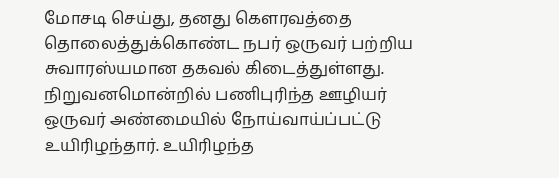மோசடி செய்து, தனது கௌரவத்தை தொலைத்துக்கொண்ட நபர் ஒருவர் பற்றிய சுவாரஸ்யமான தகவல் கிடைத்துள்ளது.
நிறுவனமொன்றில் பணிபுரிந்த ஊழியர் ஒருவர் அண்மையில் நோய்வாய்ப்பட்டு உயிரிழந்தார். உயிரிழந்த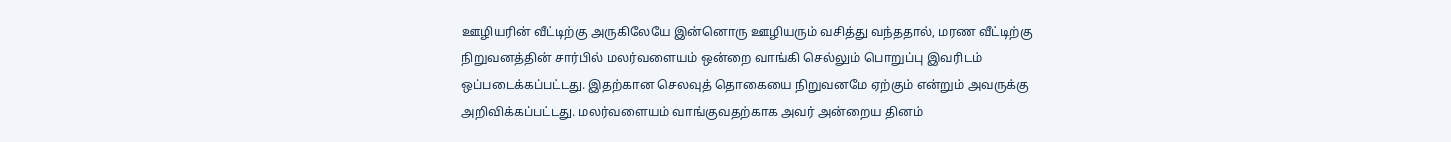ஊழியரின் வீட்டிற்கு அருகிலேயே இன்னொரு ஊழியரும் வசித்து வந்ததால், மரண வீட்டிற்கு நிறுவனத்தின் சார்பில் மலர்வளையம் ஒன்றை வாங்கி செல்லும் பொறுப்பு இவரிடம் ஒப்படைக்கப்பட்டது. இதற்கான செலவுத் தொகையை நிறுவனமே ஏற்கும் என்றும் அவருக்கு அறிவிக்கப்பட்டது. மலர்வளையம் வாங்குவதற்காக அவர் அன்றைய தினம்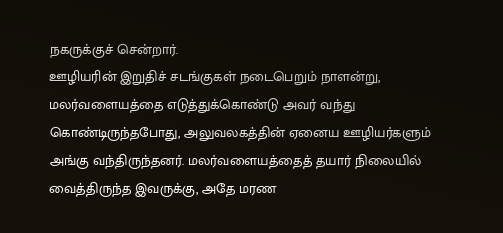நகருக்குச் சென்றார்.
ஊழியரின் இறுதிச் சடங்குகள் நடைபெறும் நாளன்று, மலர்வளையத்தை எடுத்துக்கொண்டு அவர் வந்து கொண்டிருந்தபோது, அலுவலகத்தின் ஏனைய ஊழியர்களும் அங்கு வந்திருந்தனர். மலர்வளையத்தைத் தயார் நிலையில் வைத்திருந்த இவருக்கு, அதே மரண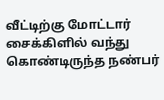வீட்டிற்கு மோட்டார் சைக்கிளில் வந்து கொண்டிருந்த நண்பர்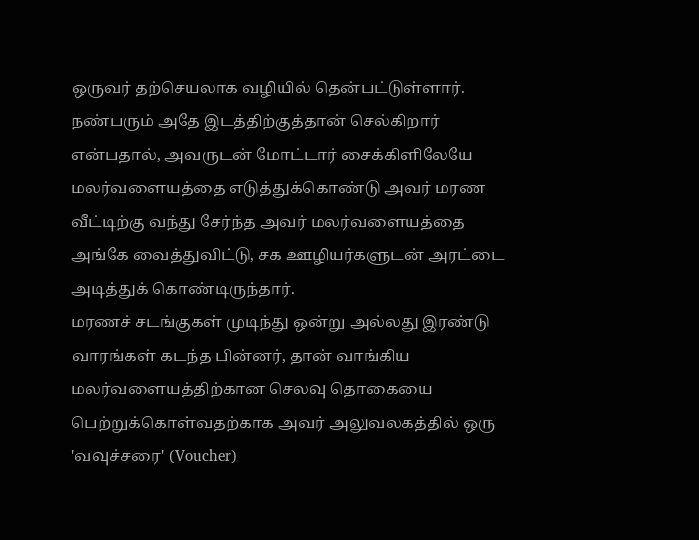ஒருவர் தற்செயலாக வழியில் தென்பட்டுள்ளார். நண்பரும் அதே இடத்திற்குத்தான் செல்கிறார் என்பதால், அவருடன் மோட்டார் சைக்கிளிலேயே மலர்வளையத்தை எடுத்துக்கொண்டு அவர் மரண வீட்டிற்கு வந்து சேர்ந்த அவர் மலர்வளையத்தை அங்கே வைத்துவிட்டு, சக ஊழியர்களுடன் அரட்டை அடித்துக் கொண்டிருந்தார்.
மரணச் சடங்குகள் முடிந்து ஒன்று அல்லது இரண்டு வாரங்கள் கடந்த பின்னர், தான் வாங்கிய மலர்வளையத்திற்கான செலவு தொகையை பெற்றுக்கொள்வதற்காக அவர் அலுவலகத்தில் ஒரு 'வவுச்சரை' (Voucher)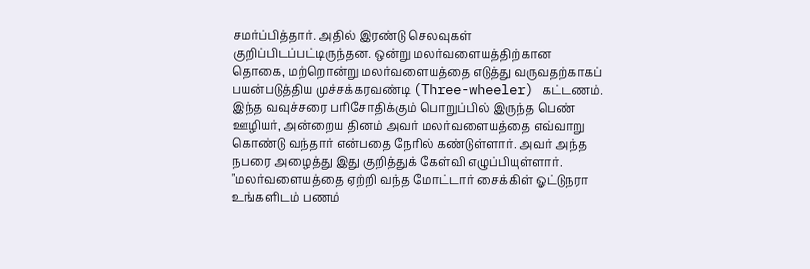சமர்ப்பித்தார். அதில் இரண்டு செலவுகள் குறிப்பிடப்பட்டிருந்தன. ஒன்று மலர்வளையத்திற்கான தொகை, மற்றொன்று மலர்வளையத்தை எடுத்து வருவதற்காகப் பயன்படுத்திய முச்சக்கரவண்டி (Three-wheeler) கட்டணம்.
இந்த வவுச்சரை பரிசோதிக்கும் பொறுப்பில் இருந்த பெண் ஊழியர், அன்றைய தினம் அவர் மலர்வளையத்தை எவ்வாறு கொண்டு வந்தார் என்பதை நேரில் கண்டுள்ளார். அவர் அந்த நபரை அழைத்து இது குறித்துக் கேள்வி எழுப்பியுள்ளார். "மலர்வளையத்தை ஏற்றி வந்த மோட்டார் சைக்கிள் ஓட்டுநரா உங்களிடம் பணம்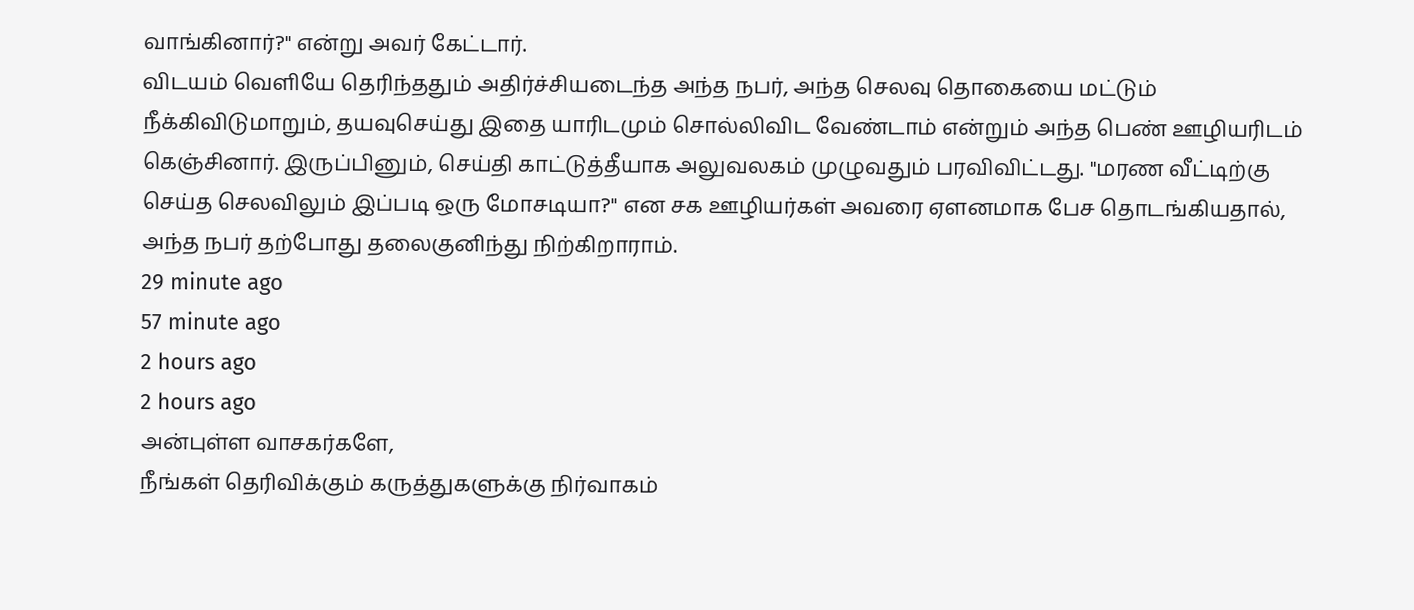வாங்கினார்?" என்று அவர் கேட்டார்.
விடயம் வெளியே தெரிந்ததும் அதிர்ச்சியடைந்த அந்த நபர், அந்த செலவு தொகையை மட்டும் நீக்கிவிடுமாறும், தயவுசெய்து இதை யாரிடமும் சொல்லிவிட வேண்டாம் என்றும் அந்த பெண் ஊழியரிடம் கெஞ்சினார். இருப்பினும், செய்தி காட்டுத்தீயாக அலுவலகம் முழுவதும் பரவிவிட்டது. "மரண வீட்டிற்கு செய்த செலவிலும் இப்படி ஒரு மோசடியா?" என சக ஊழியர்கள் அவரை ஏளனமாக பேச தொடங்கியதால், அந்த நபர் தற்போது தலைகுனிந்து நிற்கிறாராம்.
29 minute ago
57 minute ago
2 hours ago
2 hours ago
அன்புள்ள வாசகர்களே,
நீங்கள் தெரிவிக்கும் கருத்துகளுக்கு நிர்வாகம்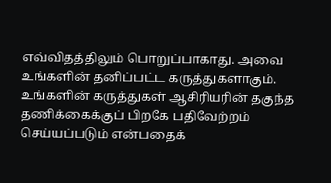எவ்விதத்திலும் பொறுப்பாகாது. அவை உங்களின் தனிப்பட்ட கருத்துகளாகும். உங்களின் கருத்துகள் ஆசிரியரின் தகுந்த தணிக்கைக்குப் பிறகே பதிவேற்றம் செய்யப்படும் என்பதைக்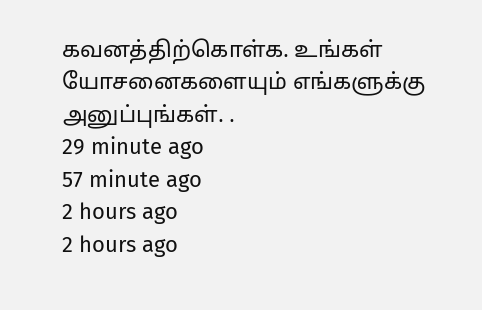கவனத்திற்கொள்க. உங்கள் யோசனைகளையும் எங்களுக்கு அனுப்புங்கள். .
29 minute ago
57 minute ago
2 hours ago
2 hours ago